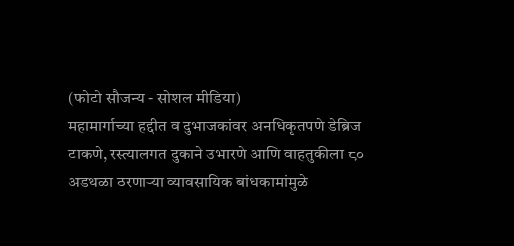(फोटो सौजन्य - सोशल मीडिया)
महामार्गाच्या हद्दीत व दुभाजकांवर अनधिकृतपणे डेब्रिज टाकणे, रस्त्यालगत दुकाने उभारणे आणि वाहतुकीला ८० अडथळा ठरणाऱ्या व्यावसायिक बांधकामांमुळे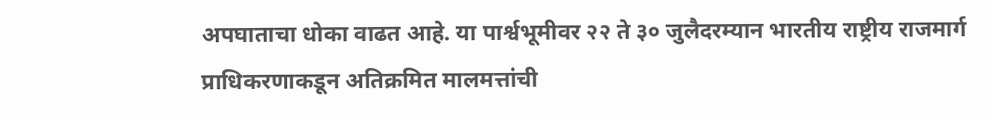अपघाताचा धोका वाढत आहे. या पार्श्वभूमीवर २२ ते ३० जुलैदरम्यान भारतीय राष्ट्रीय राजमार्ग प्राधिकरणाकडून अतिक्रमित मालमत्तांची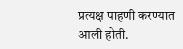प्रत्यक्ष पाहणी करण्यात आली होती.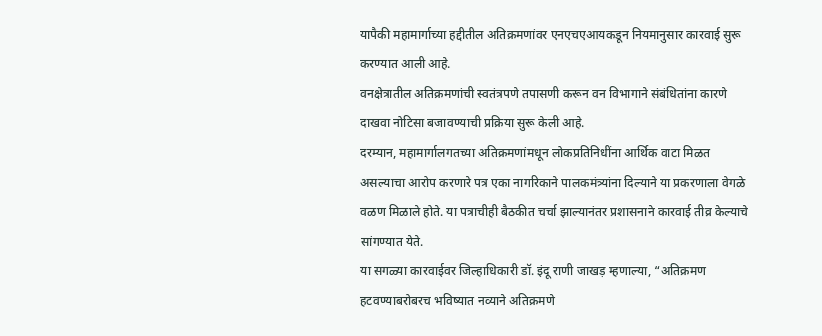यापैकी महामार्गाच्या हद्दीतील अतिक्रमणांवर एनएचएआयकडून नियमानुसार कारवाई सुरू करण्यात आली आहे.
वनक्षेत्रातील अतिक्रमणांची स्वतंत्रपणे तपासणी करून वन विभागाने संबंधितांना कारणे दाखवा नोटिसा बजावण्याची प्रक्रिया सुरू केली आहे.
दरम्यान, महामार्गालगतच्या अतिक्रमणांमधून लोकप्रतिनिधींना आर्थिक वाटा मिळत असल्याचा आरोप करणारे पत्र एका नागरिकाने पालकमंत्र्यांना दिल्याने या प्रकरणाला वेगळे वळण मिळाले होते. या पत्राचीही बैठकीत चर्चा झाल्यानंतर प्रशासनाने कारवाई तीव्र केल्याचे सांगण्यात येते.
या सगळ्या कारवाईवर जिल्हाधिकारी डॉ. इंदू राणी जाखड़ म्हणाल्या, “अतिक्रमण हटवण्याबरोबरच भविष्यात नव्याने अतिक्रमणे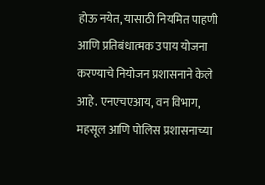होऊ नयेत, यासाठी नियमित पाहणी आणि प्रतिबंधात्मक उपाय योजना करण्याचे नियोजन प्रशासनाने केले आहे. एनएचएआय, वन विभाग, महसूल आणि पोलिस प्रशासनाच्या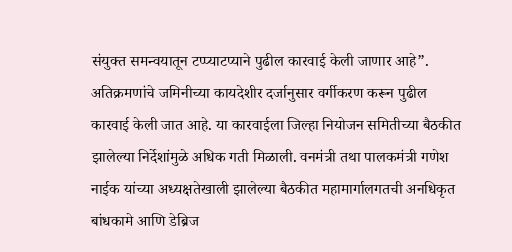संयुक्त समन्वयातून टप्प्याटप्याने पुढील कारवाई केली जाणार आहे”.
अतिक्रमणांचे जमिनीच्या कायदेशीर दर्जानुसार वर्गीकरण करून पुढील कारवाई केली जात आहे. या कारवाईला जिल्हा नियोजन समितीच्या बैठकीत झालेल्या निर्देशांमुळे अधिक गती मिळाली. वनमंत्री तथा पालकमंत्री गणेश नाईक यांच्या अध्यक्षतेखाली झालेल्या बैठकीत महामार्गालगतची अनधिकृत बांधकामे आणि डेब्रिज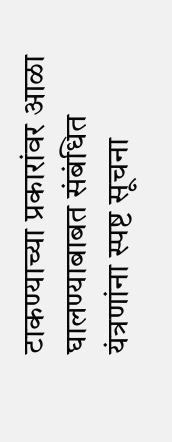टाकण्याच्या प्रकारांवर आळा घालण्याबाबत संबंधित यंत्रणांना स्पष्ट सूचना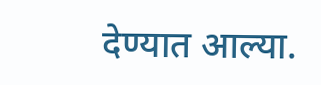देण्यात आल्या.